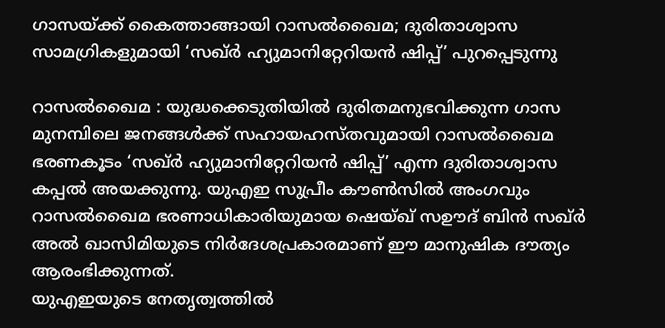ഗാസയ്ക്ക് കൈത്താങ്ങായി റാസൽഖൈമ; ദുരിതാശ്വാസ സാമഗ്രികളുമായി ‘സഖ്ർ ഹ്യുമാനിറ്റേറിയൻ ഷിപ്പ്’ പുറപ്പെടുന്നു

റാസൽഖൈമ : യുദ്ധക്കെടുതിയിൽ ദുരിതമനുഭവിക്കുന്ന ഗാസ മുനമ്പിലെ ജനങ്ങൾക്ക് സഹായഹസ്തവുമായി റാസൽഖൈമ ഭരണകൂടം ‘സഖ്ർ ഹ്യുമാനിറ്റേറിയൻ ഷിപ്പ്’ എന്ന ദുരിതാശ്വാസ കപ്പൽ അയക്കുന്നു. യുഎഇ സുപ്രീം കൗൺസിൽ അംഗവും റാസൽഖൈമ ഭരണാധികാരിയുമായ ഷെയ്ഖ് സഊദ് ബിൻ സഖ്ർ അൽ ഖാസിമിയുടെ നിർദേശപ്രകാരമാണ് ഈ മാനുഷിക ദൗത്യം ആരംഭിക്കുന്നത്.
യുഎഇയുടെ നേതൃത്വത്തിൽ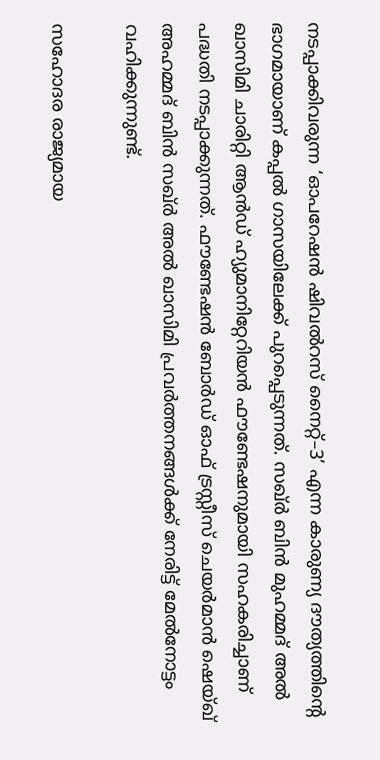നടപ്പാക്കിവരുന്ന ‘ഓപറേഷൻ ഷിവൽറസ് നൈറ്റ്–3’ എന്ന കാരുണ്യ ദൗത്യത്തിന്റെ ഭാഗമായാണ് കപ്പൽ ഗാസയിലേക്ക് പുറപ്പെടുന്നത്. സഖ്ർ ബിൻ മുഹമ്മദ് അൽ ഖാസിമി ചാരിറ്റി ആൻഡ് ഹ്യുമാനിറ്റേറിയൻ ഫൗണ്ടേഷനുമായി സഹകരിച്ചാണ് പദ്ധതി നടപ്പാക്കുന്നത്. ഫൗണ്ടേഷൻ ബോർഡ് ഓഫ് ട്രസ്റ്റീസ് ചെയർമാൻ ഷെയ്ഖ് അഹമ്മദ് ബിൻ സഖ്ർ അൽ ഖാസിമി പ്രവർത്തനങ്ങൾക്ക് നേരിട്ട് മേൽനോട്ടം വഹിക്കുന്നുണ്ട്.

സഹോദര രാജ്യമായ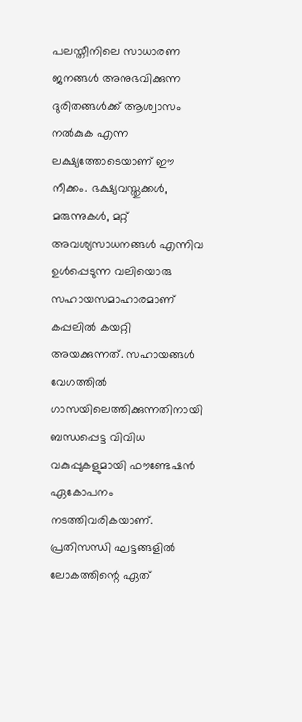പലസ്തീനിലെ സാധാരണ ജനങ്ങൾ അനുഭവിക്കുന്ന ദുരിതങ്ങൾക്ക് ആശ്വാസം നൽകുക എന്ന ലക്ഷ്യത്തോടെയാണ് ഈ നീക്കം. ഭക്ഷ്യവസ്തുക്കൾ, മരുന്നുകൾ, മറ്റ് അവശ്യസാധനങ്ങൾ എന്നിവ ഉൾപ്പെടുന്ന വലിയൊരു സഹായസമാഹാരമാണ് കപ്പലിൽ കയറ്റി അയക്കുന്നത്. സഹായങ്ങൾ വേഗത്തിൽ ഗാസയിലെത്തിക്കുന്നതിനായി ബന്ധപ്പെട്ട വിവിധ വകുപ്പുകളുമായി ഫൗണ്ടേഷൻ ഏകോപനം നടത്തിവരികയാണ്. പ്രതിസന്ധി ഘട്ടങ്ങളിൽ ലോകത്തിന്റെ ഏത്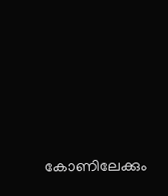കോണിലേക്കും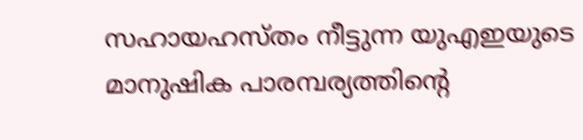സഹായഹസ്തം നീട്ടുന്ന യുഎഇയുടെ മാനുഷിക പാരമ്പര്യത്തിന്റെ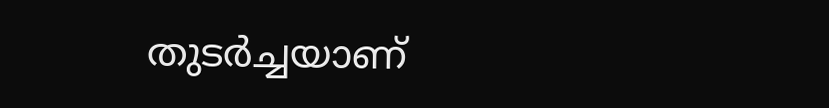തുടർച്ചയാണ്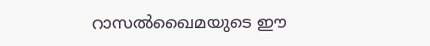റാസൽഖൈമയുടെ ഈ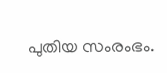പുതിയ സംരംഭം.